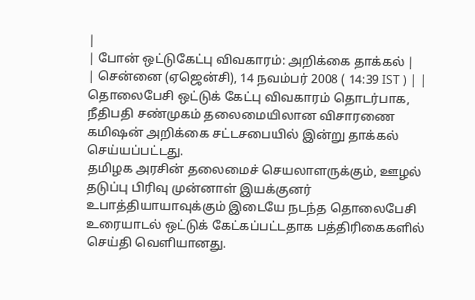|
| போன் ஒட்டுகேட்பு விவகாரம்: அறிக்கை தாக்கல் |
| சென்னை (ஏஜென்சி), 14 நவம்பர் 2008 ( 14:39 IST ) | |
தொலைபேசி ஒட்டுக் கேட்பு விவகாரம் தொடர்பாக, நீதிபதி சண்முகம் தலைமையிலான விசாரணை கமிஷன் அறிக்கை சட்டசபையில் இன்று தாக்கல் செய்யப்பட்டது.
தமிழக அரசின் தலைமைச் செயலாளருக்கும், ஊழல் தடுப்பு பிரிவு முன்னாள் இயக்குனர் உபாத்தியாயாவுக்கும் இடையே நடந்த தொலைபேசி உரையாடல் ஒட்டுக் கேட்கப்பட்டதாக பத்திரிகைகளில் செய்தி வெளியானது.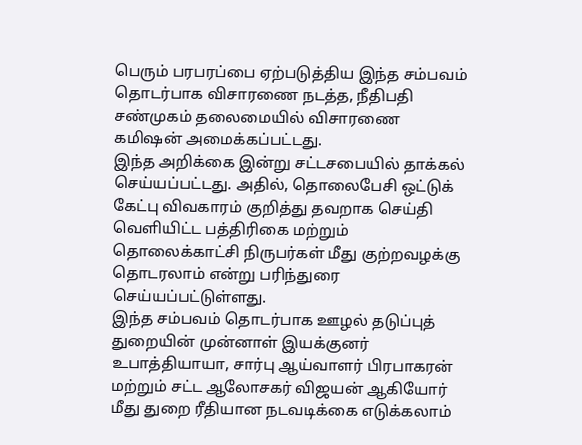பெரும் பரபரப்பை ஏற்படுத்திய இந்த சம்பவம் தொடர்பாக விசாரணை நடத்த, நீதிபதி சண்முகம் தலைமையில் விசாரணை கமிஷன் அமைக்கப்பட்டது.
இந்த அறிக்கை இன்று சட்டசபையில் தாக்கல் செய்யப்பட்டது. அதில், தொலைபேசி ஒட்டுக் கேட்பு விவகாரம் குறித்து தவறாக செய்தி வெளியிட்ட பத்திரிகை மற்றும் தொலைக்காட்சி நிருபர்கள் மீது குற்றவழக்கு தொடரலாம் என்று பரிந்துரை செய்யப்பட்டுள்ளது.
இந்த சம்பவம் தொடர்பாக ஊழல் தடுப்புத் துறையின் முன்னாள் இயக்குனர் உபாத்தியாயா, சார்பு ஆய்வாளர் பிரபாகரன் மற்றும் சட்ட ஆலோசகர் விஜயன் ஆகியோர் மீது துறை ரீதியான நடவடிக்கை எடுக்கலாம்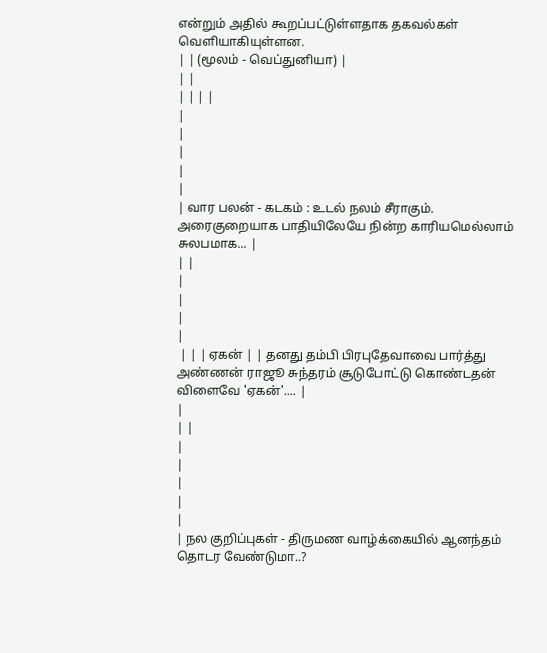என்றும் அதில் கூறப்பட்டுள்ளதாக தகவல்கள் வெளியாகியுள்ளன.
| | (மூலம் - வெப்துனியா) |
| |
| | | |
|
|
|
|
|
| வார பலன் - கடகம் : உடல் நலம் சீராகும். அரைகுறையாக பாதியிலேயே நின்ற காரியமெல்லாம் சுலபமாக... |
| |
|
|
|
|
 | | | ஏகன் | | தனது தம்பி பிரபுதேவாவை பார்த்து அண்ணன் ராஜூ சுந்தரம் சூடுபோட்டு கொண்டதன் விளைவே 'ஏகன்'.... |
|
| |
|
|
|
|
|
| நல குறிப்புகள் - திருமண வாழ்க்கையில் ஆனந்தம் தொடர வேண்டுமா..?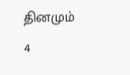தினமும் 4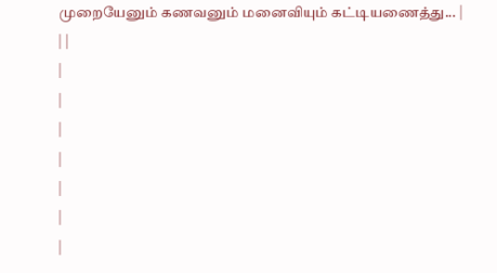முறையேனும் கணவனும் மனைவியும் கட்டியணைத்து... |
| |
|
|
|
|
|
|
|